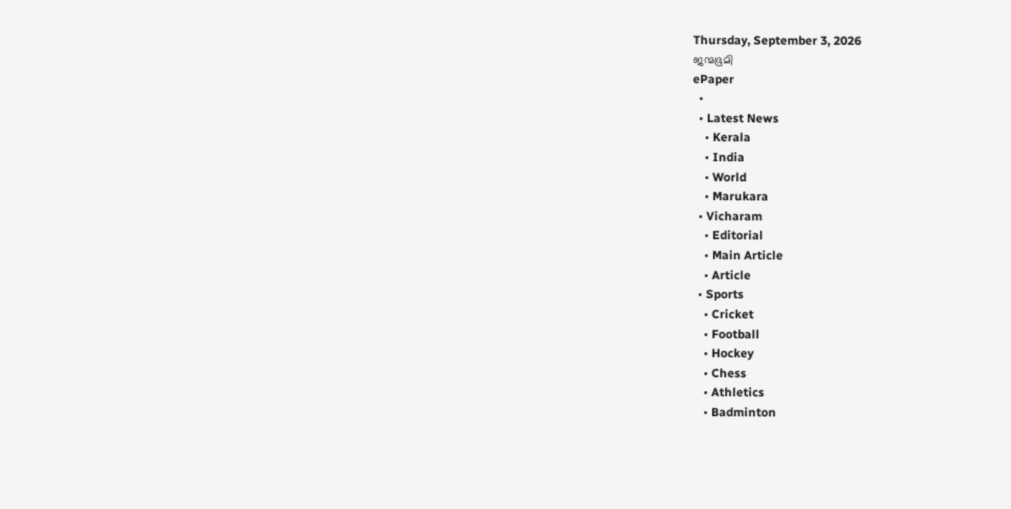Thursday, September 3, 2026
ജന്മഭൂമി
ePaper
  •
  • Latest News
    • Kerala
    • India
    • World
    • Marukara
  • Vicharam
    • Editorial
    • Main Article
    • Article
  • Sports
    • Cricket
    • Football
    • Hockey
    • Chess
    • Athletics
    • Badminton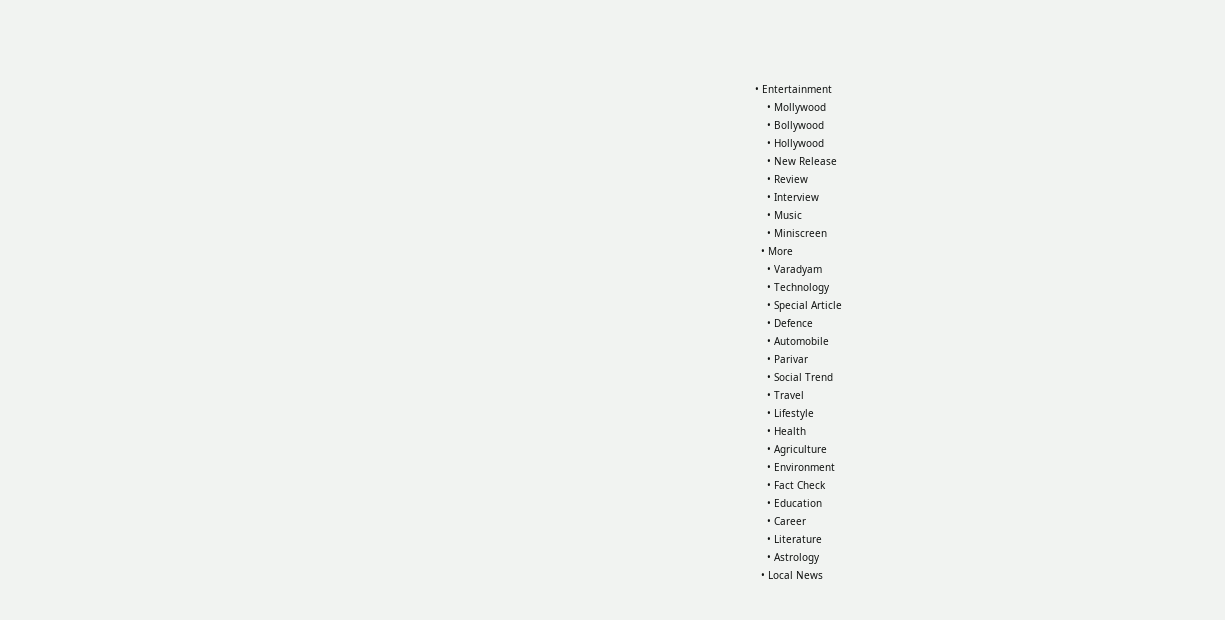• Entertainment
    • Mollywood
    • Bollywood
    • Hollywood
    • New Release
    • Review
    • Interview
    • Music
    • Miniscreen
  • More
    • Varadyam
    • Technology
    • Special Article
    • Defence
    • Automobile
    • Parivar
    • Social Trend
    • Travel
    • Lifestyle
    • Health
    • Agriculture
    • Environment
    • Fact Check
    • Education
    • Career
    • Literature
    • Astrology
  • Local News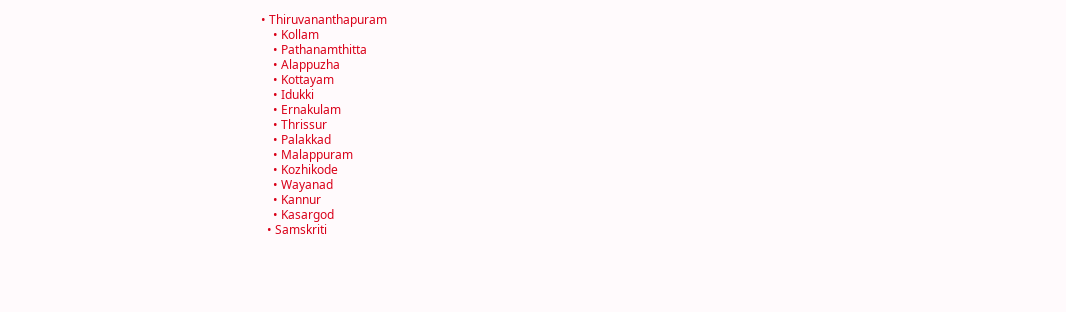• Thiruvananthapuram
    • Kollam
    • Pathanamthitta
    • Alappuzha
    • Kottayam
    • Idukki
    • Ernakulam
    • Thrissur
    • Palakkad
    • Malappuram
    • Kozhikode
    • Wayanad
    • Kannur
    • Kasargod
  • Samskriti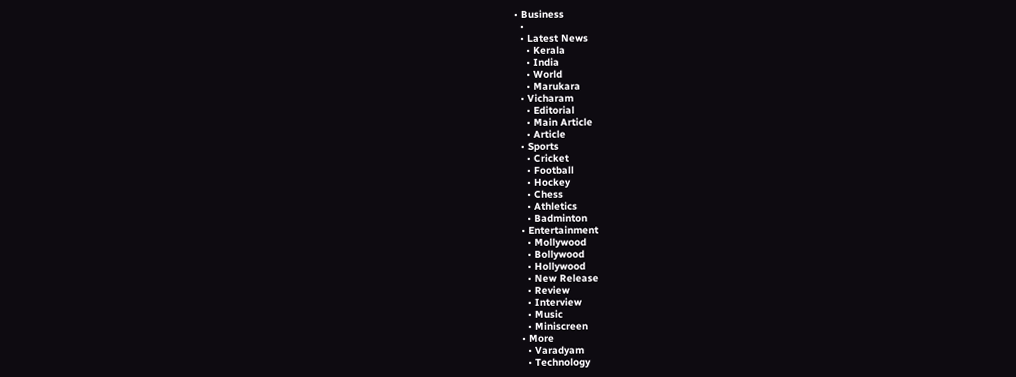• Business
  •
  • Latest News
    • Kerala
    • India
    • World
    • Marukara
  • Vicharam
    • Editorial
    • Main Article
    • Article
  • Sports
    • Cricket
    • Football
    • Hockey
    • Chess
    • Athletics
    • Badminton
  • Entertainment
    • Mollywood
    • Bollywood
    • Hollywood
    • New Release
    • Review
    • Interview
    • Music
    • Miniscreen
  • More
    • Varadyam
    • Technology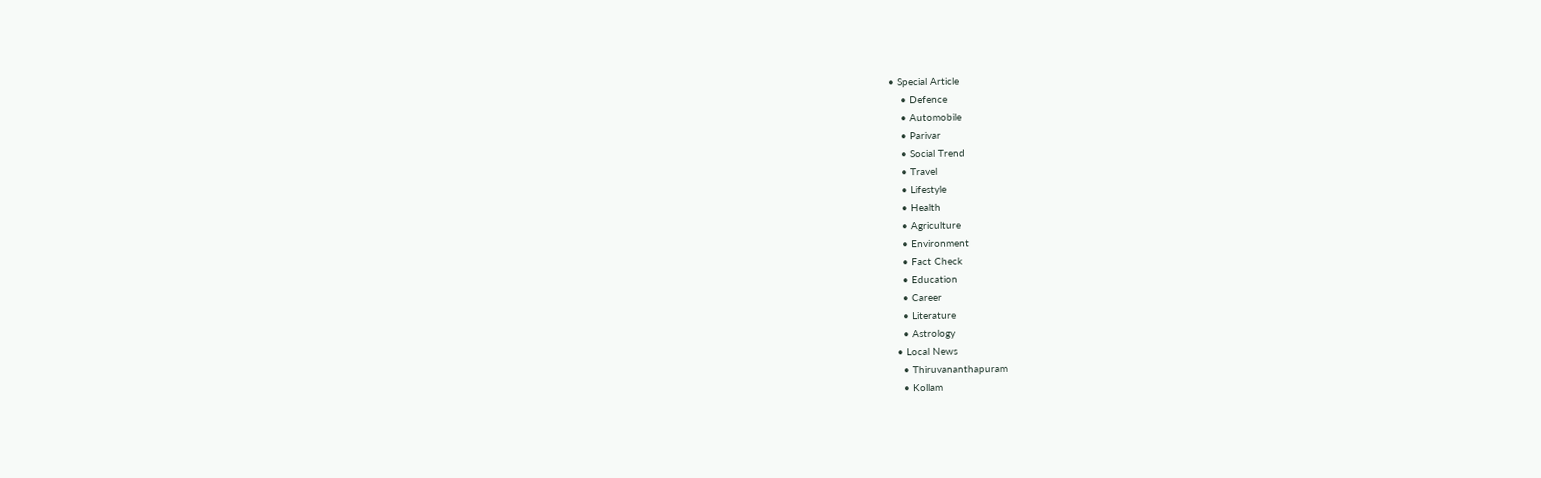• Special Article
    • Defence
    • Automobile
    • Parivar
    • Social Trend
    • Travel
    • Lifestyle
    • Health
    • Agriculture
    • Environment
    • Fact Check
    • Education
    • Career
    • Literature
    • Astrology
  • Local News
    • Thiruvananthapuram
    • Kollam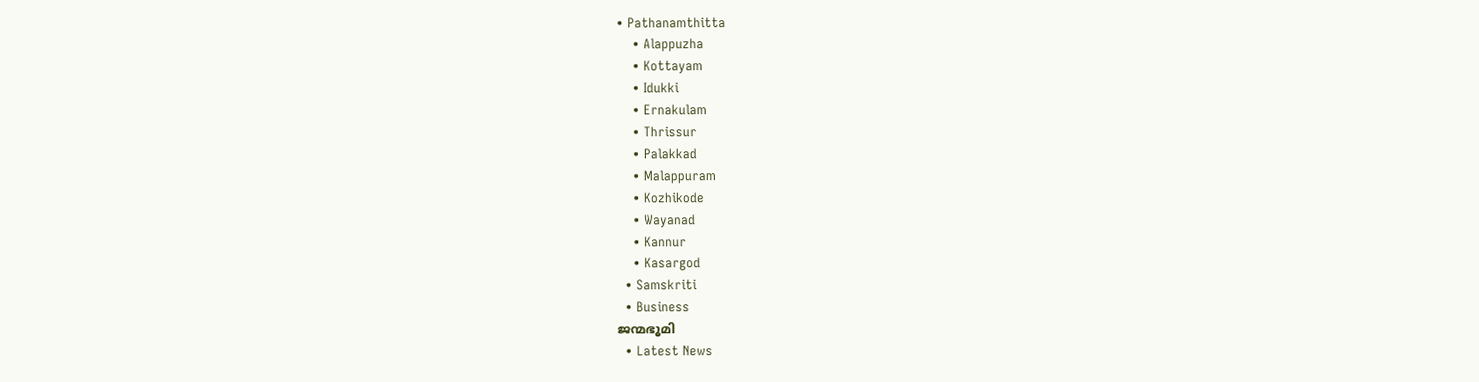• Pathanamthitta
    • Alappuzha
    • Kottayam
    • Idukki
    • Ernakulam
    • Thrissur
    • Palakkad
    • Malappuram
    • Kozhikode
    • Wayanad
    • Kannur
    • Kasargod
  • Samskriti
  • Business
ജന്മഭൂമി
  • Latest News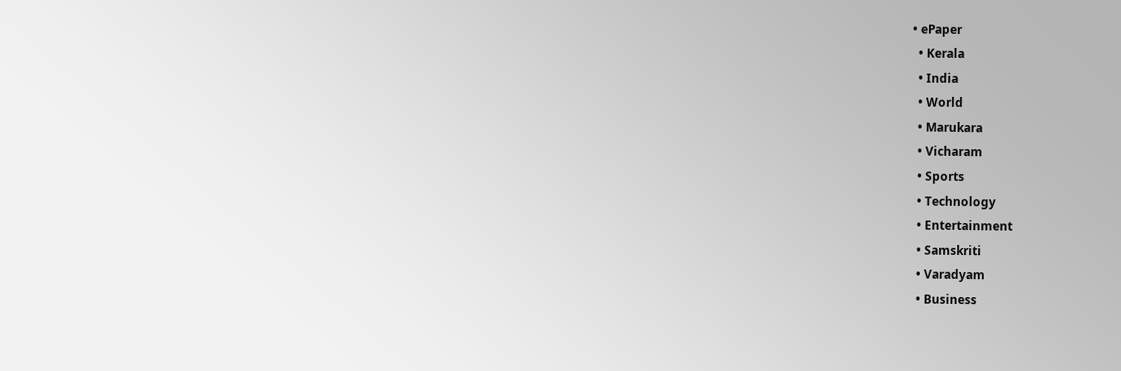• ePaper
  • Kerala
  • India
  • World
  • Marukara
  • Vicharam
  • Sports
  • Technology
  • Entertainment
  • Samskriti
  • Varadyam
  • Business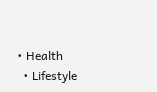• Health
  • Lifestyle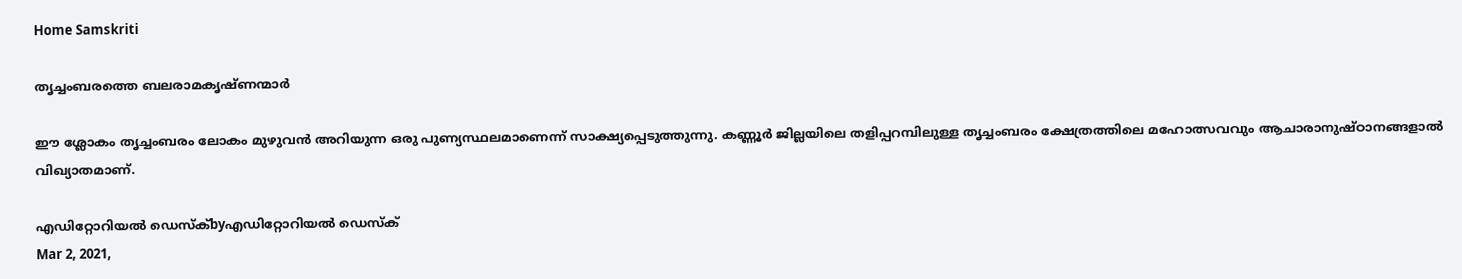Home Samskriti

തൃച്ചംബരത്തെ ബലരാമകൃഷ്ണന്മാര്‍

ഈ ശ്ലോകം തൃച്ചംബരം ലോകം മുഴുവന്‍ അറിയുന്ന ഒരു പുണ്യസ്ഥലമാണെന്ന് സാക്ഷ്യപ്പെടുത്തുന്നു. കണ്ണൂര്‍ ജില്ലയിലെ തളിപ്പറമ്പിലുള്ള തൃച്ചംബരം ക്ഷേത്രത്തിലെ മഹോത്സവവും ആചാരാനുഷ്ഠാനങ്ങളാല്‍ വിഖ്യാതമാണ്.

എഡിറ്റോറിയൽ ഡെസ്ക്byഎഡിറ്റോറിയൽ ഡെസ്ക്
Mar 2, 2021,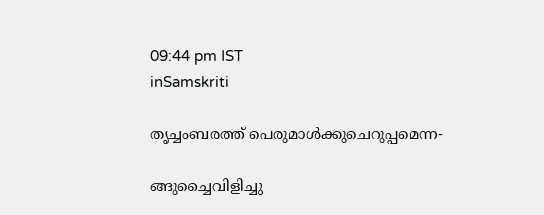09:44 pm IST
inSamskriti

തൃച്ചംബരത്ത് പെരുമാള്‍ക്കുചെറുപ്പമെന്ന-

ങ്ങുച്ചൈവിളിച്ചു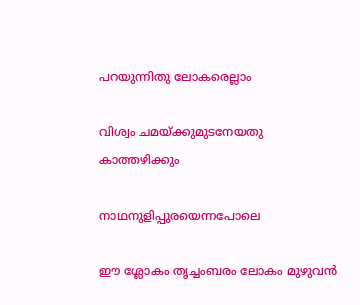പറയുന്നിതു ലോകരെല്ലാം

വിശ്വം ചമയ്‌ക്കുമുടനേയതു കാത്തഴിക്കും

നാഥനുളിപ്പുരയെന്നപോലെ

ഈ ശ്ലോകം തൃച്ചംബരം ലോകം മുഴുവന്‍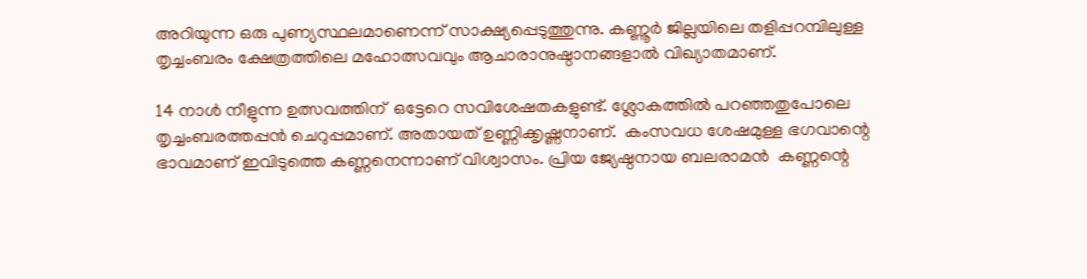അറിയുന്ന ഒരു പുണ്യസ്ഥലമാണെന്ന് സാക്ഷ്യപ്പെടുത്തുന്നു. കണ്ണൂര്‍ ജില്ലയിലെ തളിപ്പറമ്പിലുള്ള തൃച്ചംബരം ക്ഷേത്രത്തിലെ മഹോത്സവവും ആചാരാനുഷ്ഠാനങ്ങളാല്‍ വിഖ്യാതമാണ്.

14 നാള്‍ നീളുന്ന ഉത്സവത്തിന്  ഒട്ടേറെ സവിശേഷതകളുണ്ട്. ശ്ലോകത്തില്‍ പറഞ്ഞതുപോലെ തൃച്ചംബരത്തപ്പന്‍ ചെറുപ്പമാണ്. അതായത് ഉണ്ണിക്കൃഷ്ണനാണ്.  കംസവധ ശേഷമുള്ള ഭഗവാന്റെ ഭാവമാണ് ഇവിടുത്തെ കണ്ണനെന്നാണ് വിശ്വാസം. പ്രിയ ജ്യേഷ്ഠനായ ബലരാമന്‍  കണ്ണന്റെ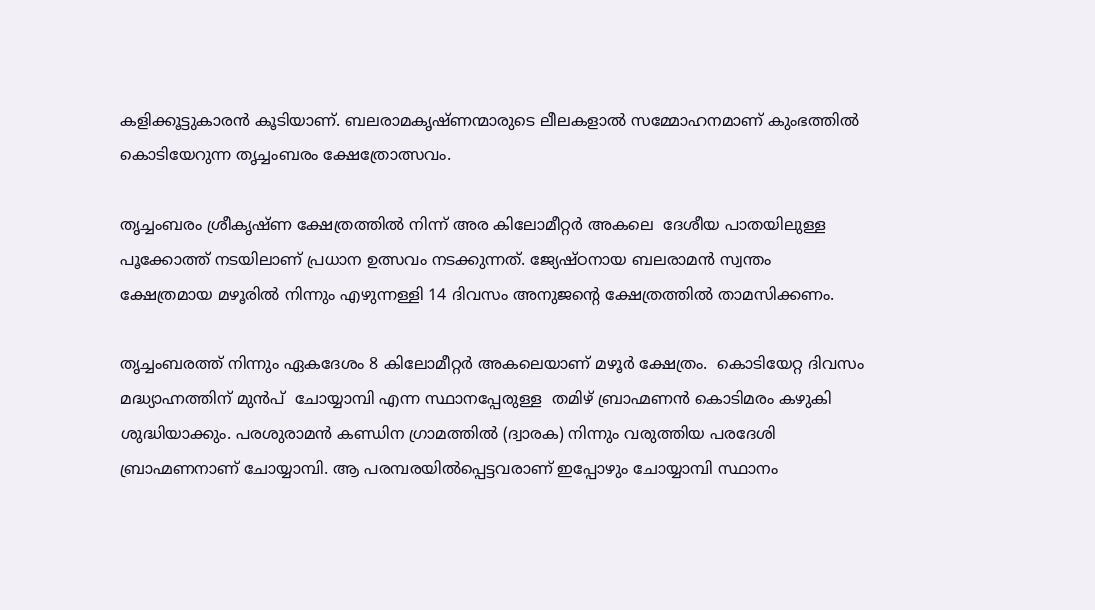കളിക്കൂട്ടുകാരന്‍ കൂടിയാണ്. ബലരാമകൃഷ്ണന്മാരുടെ ലീലകളാല്‍ സമ്മോഹനമാണ് കുംഭത്തില്‍ കൊടിയേറുന്ന തൃച്ചംബരം ക്ഷേത്രോത്സവം.

തൃച്ചംബരം ശ്രീകൃഷ്ണ ക്ഷേത്രത്തില്‍ നിന്ന് അര കിലോമീറ്റര്‍ അകലെ  ദേശീയ പാതയിലുള്ള പൂക്കോത്ത് നടയിലാണ് പ്രധാന ഉത്സവം നടക്കുന്നത്. ജ്യേഷ്ഠനായ ബലരാമന്‍ സ്വന്തം ക്ഷേത്രമായ മഴൂരില്‍ നിന്നും എഴുന്നള്ളി 14 ദിവസം അനുജന്റെ ക്ഷേത്രത്തില്‍ താമസിക്കണം.

തൃച്ചംബരത്ത് നിന്നും ഏകദേശം 8 കിലോമീറ്റര്‍ അകലെയാണ് മഴൂര്‍ ക്ഷേത്രം.  കൊടിയേറ്റ ദിവസം മദ്ധ്യാഹ്നത്തിന് മുന്‍പ്  ചോയ്യാമ്പി എന്ന സ്ഥാനപ്പേരുള്ള  തമിഴ് ബ്രാഹ്മണന്‍ കൊടിമരം കഴുകി ശുദ്ധിയാക്കും. പരശുരാമന്‍ കണ്ഡിന ഗ്രാമത്തില്‍ (ദ്വാരക) നിന്നും വരുത്തിയ പരദേശി ബ്രാഹ്മണനാണ് ചോയ്യാമ്പി. ആ പരമ്പരയില്‍പ്പെട്ടവരാണ് ഇപ്പോഴും ചോയ്യാമ്പി സ്ഥാനം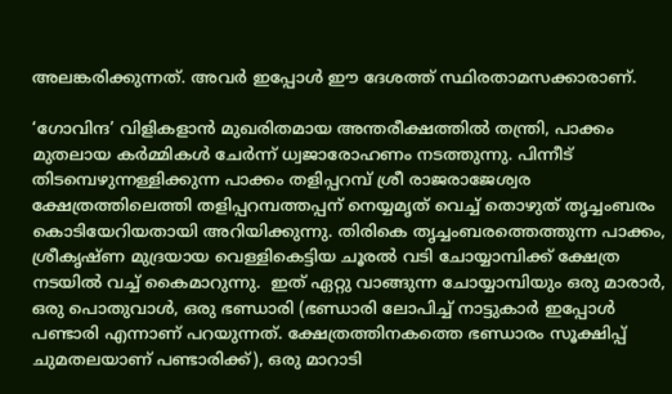അലങ്കരിക്കുന്നത്. അവര്‍ ഇപ്പോള്‍ ഈ ദേശത്ത് സ്ഥിരതാമസക്കാരാണ്.

‘ഗോവിന്ദ’ വിളികളാന്‍ മുഖരിതമായ അന്തരീക്ഷത്തില്‍ തന്ത്രി, പാക്കം മുതലായ കര്‍മ്മികള്‍ ചേര്‍ന്ന് ധ്വജാരോഹണം നടത്തുന്നു. പിന്നീട് തിടമ്പെഴുന്നള്ളിക്കുന്ന പാക്കം തളിപ്പറമ്പ് ശ്രീ രാജരാജേശ്വര ക്ഷേത്രത്തിലെത്തി തളിപ്പറമ്പത്തപ്പന് നെയ്യമൃത് വെച്ച് തൊഴുത് തൃച്ചംബരം കൊടിയേറിയതായി അറിയിക്കുന്നു. തിരികെ തൃച്ചംബരത്തെത്തുന്ന പാക്കം, ശ്രീകൃഷ്ണ മുദ്രയായ വെള്ളികെട്ടിയ ചൂരല്‍ വടി ചോയ്യാമ്പിക്ക് ക്ഷേത്ര നടയില്‍ വച്ച് കൈമാറുന്നു.  ഇത് ഏറ്റു വാങ്ങുന്ന ചോയ്യാമ്പിയും ഒരു മാരാര്‍, ഒരു പൊതുവാള്‍, ഒരു ഭണ്ഡാരി (ഭണ്ഡാരി ലോപിച്ച് നാട്ടുകാര്‍ ഇപ്പോള്‍ പണ്ടാരി എന്നാണ് പറയുന്നത്. ക്ഷേത്രത്തിനകത്തെ ഭണ്ഡാരം സൂക്ഷിപ്പ് ചുമതലയാണ് പണ്ടാരിക്ക്), ഒരു മാറാടി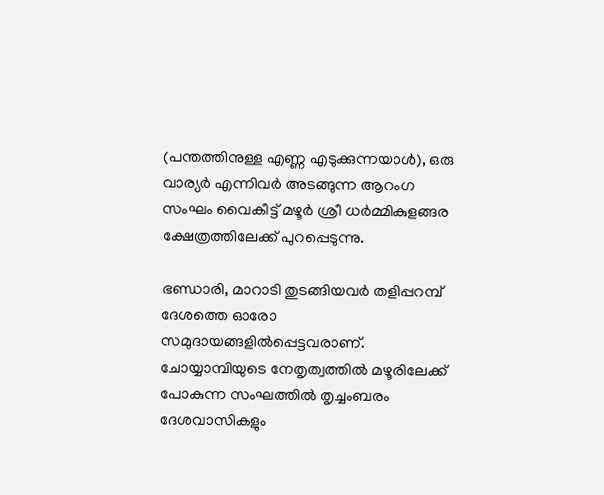(പന്തത്തിനുള്ള എണ്ണ എടുക്കുന്നയാള്‍), ഒരു വാര്യര്‍ എന്നിവര്‍ അടങ്ങുന്ന ആറംഗ സംഘം വൈകീട്ട് മഴൂര്‍ ശ്രീ ധര്‍മ്മികുളങ്ങര ക്ഷേത്രത്തിലേക്ക് പുറപ്പെടുന്നു.

ഭണ്ഡാരി, മാറാടി തുടങ്ങിയവര്‍ തളിപ്പറമ്പ് ദേശത്തെ ഓരോ സമുദായങ്ങളില്‍പ്പെട്ടവരാണ്. ചോയ്യാമ്പിയുടെ നേതൃത്വത്തില്‍ മഴൂരിലേക്ക്  പോകുന്ന സംഘത്തില്‍ തൃച്ചംബരം ദേശവാസികളും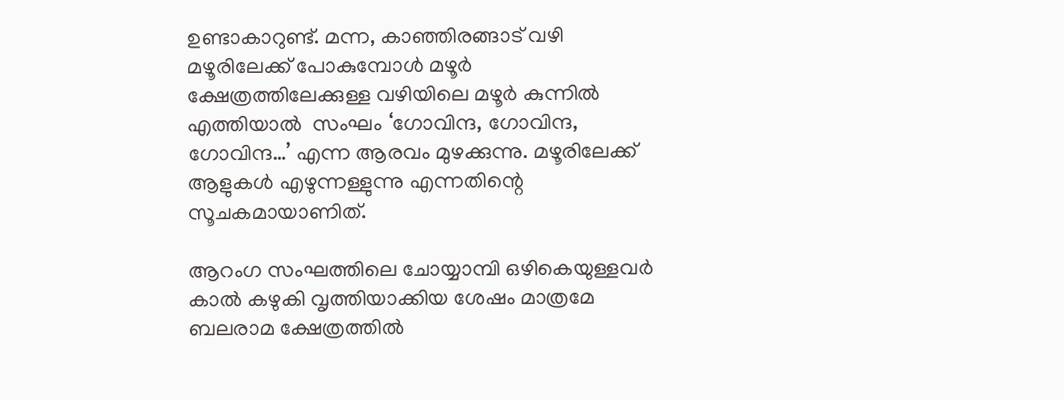ഉണ്ടാകാറുണ്ട്. മന്ന, കാഞ്ഞിരങ്ങാട് വഴി മഴൂരിലേക്ക് പോകുമ്പോള്‍ മഴൂര്‍ ക്ഷേത്രത്തിലേക്കുള്ള വഴിയിലെ മഴൂര്‍ കുന്നില്‍ എത്തിയാല്‍  സംഘം ‘ഗോവിന്ദ, ഗോവിന്ദ, ഗോവിന്ദ…’ എന്ന ആരവം മുഴക്കുന്നു. മഴൂരിലേക്ക് ആളുകള്‍ എഴുന്നള്ളുന്നു എന്നതിന്റെ സൂചകമായാണിത്.

ആറംഗ സംഘത്തിലെ ചോയ്യാമ്പി ഒഴികെയുള്ളവര്‍ കാല്‍ കഴുകി വൃത്തിയാക്കിയ ശേഷം മാത്രമേ ബലരാമ ക്ഷേത്രത്തില്‍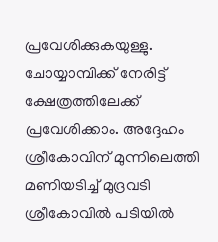പ്രവേശിക്കുകയുള്ളു. ചോയ്യാമ്പിക്ക് നേരിട്ട് ക്ഷേത്രത്തിലേക്ക് പ്രവേശിക്കാം. അദ്ദേഹം ശ്രീകോവിന് മുന്നിലെത്തി മണിയടിച്ച് മുദ്രവടി ശ്രീകോവില്‍ പടിയില്‍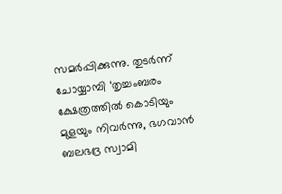സമര്‍പ്പിക്കുന്നു. തുടര്‍ന്ന് ചോയ്യാമ്പി ‘തൃച്ചംബരം ക്ഷേത്രത്തില്‍ കൊടിയും മുളയും നിവര്‍ന്നു, ഭഗവാന്‍ ബലഭദ്ര സ്വാമി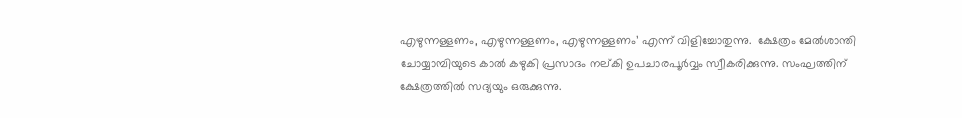എഴുന്നള്ളണം, എഴുന്നള്ളണം, എഴുന്നള്ളണം’ എന്ന് വിളിച്ചോതുന്നു.  ക്ഷേത്രം മേല്‍ശാന്തി ചോയ്യാമ്പിയുടെ കാല്‍ കഴുകി പ്രസാദം നല്കി ഉപചാരപൂര്‍വ്വം സ്വീകരിക്കുന്നു. സംഘത്തിന് ക്ഷേത്രത്തില്‍ സദ്യയും ഒരുക്കുന്നു.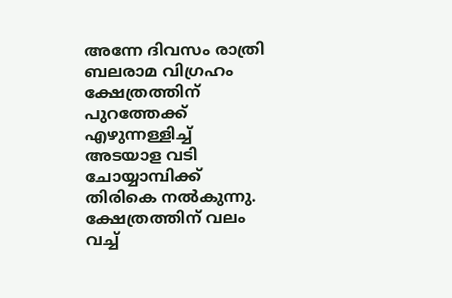അന്നേ ദിവസം രാത്രി  ബലരാമ വിഗ്രഹം ക്ഷേത്രത്തിന് പുറത്തേക്ക് എഴുന്നള്ളിച്ച് അടയാള വടി ചോയ്യാമ്പിക്ക് തിരികെ നല്‍കുന്നു. ക്ഷേത്രത്തിന് വലം വച്ച്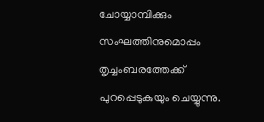ചോയ്യാമ്പിക്കും സംഘത്തിനുമൊപ്പം തൃച്ചംബരത്തേക്ക് പുറപ്പെടുകുയും ചെയ്യുന്നു.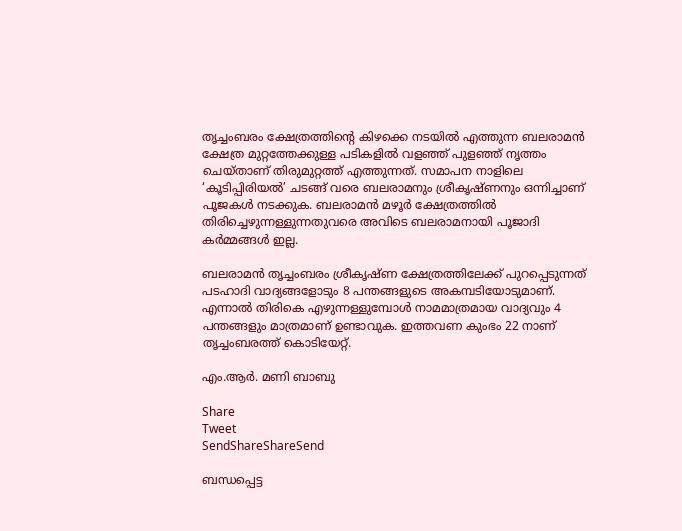തൃച്ചംബരം ക്ഷേത്രത്തിന്റെ കിഴക്കെ നടയില്‍ എത്തുന്ന ബലരാമന്‍ ക്ഷേത്ര മുറ്റത്തേക്കുള്ള പടികളില്‍ വളഞ്ഞ് പുളഞ്ഞ് നൃത്തം ചെയ്താണ് തിരുമുറ്റത്ത് എത്തുന്നത്. സമാപന നാളിലെ ‘കൂടിപ്പിരിയല്‍’ ചടങ്ങ് വരെ ബലരാമനും ശ്രീകൃഷ്ണനും ഒന്നിച്ചാണ് പൂജകള്‍ നടക്കുക. ബലരാമന്‍ മഴൂര്‍ ക്ഷേത്രത്തില്‍ തിരിച്ചെഴുന്നള്ളുന്നതുവരെ അവിടെ ബലരാമനായി പൂജാദി കര്‍മ്മങ്ങള്‍ ഇല്ല.

ബലരാമന്‍ തൃച്ചംബരം ശ്രീകൃഷ്ണ ക്ഷേത്രത്തിലേക്ക് പുറപ്പെടുന്നത് പടഹാദി വാദ്യങ്ങളോടും 8 പന്തങ്ങളുടെ അകമ്പടിയോടുമാണ്. എന്നാല്‍ തിരികെ എഴുന്നള്ളുമ്പോള്‍ നാമമാത്രമായ വാദ്യവും 4 പന്തങ്ങളും മാത്രമാണ് ഉണ്ടാവുക. ഇത്തവണ കുംഭം 22 നാണ് തൃച്ചംബരത്ത് കൊടിയേറ്റ്.

എം.ആര്‍. മണി ബാബു

Share
Tweet
SendShareShareSend

ബന്ധപ്പെട്ട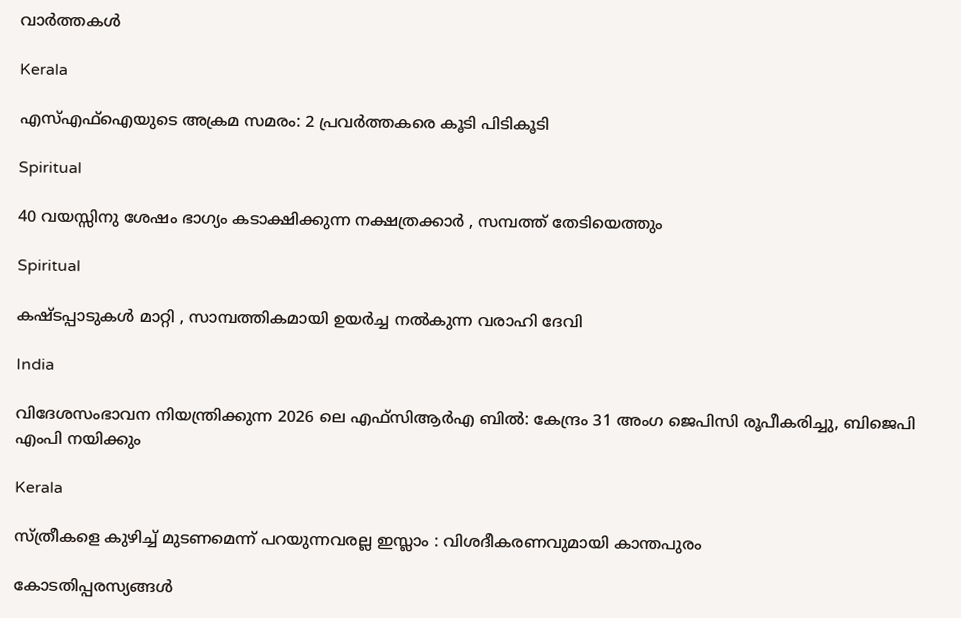വാര്‍ത്തകള്‍

Kerala

എസ്എഫ്ഐയുടെ അക്രമ സമരം: 2 പ്രവര്‍ത്തകരെ കൂടി പിടികൂടി

Spiritual

40 വയസ്സിനു ശേഷം ഭാഗ്യം കടാക്ഷിക്കുന്ന നക്ഷത്രക്കാർ , സമ്പത്ത് തേടിയെത്തും

Spiritual

കഷ്ടപ്പാടുകൾ മാറ്റി , സാമ്പത്തികമായി ഉയർച്ച നൽകുന്ന വരാഹി ദേവി

India

വിദേശസംഭാവന നിയന്ത്രിക്കുന്ന 2026 ലെ എഫ്‌സി‌ആർ‌എ ബിൽ: കേന്ദ്രം 31 അംഗ ജെ‌പി‌സി രൂപീകരിച്ചു, ബിജെപി എംപി നയിക്കും

Kerala

സ്ത്രീകളെ കുഴിച്ച് മുടണമെന്ന് പറയുന്നവരല്ല ഇസ്ലാം : വിശദീകരണവുമായി കാന്തപുരം

കോടതിപ്പരസ്യങ്ങള്‍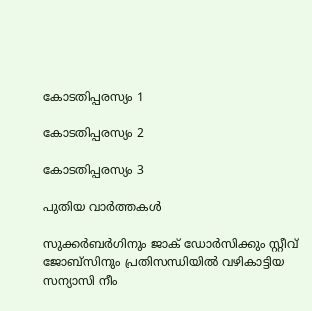കോടതിപ്പരസ്യം 1

കോടതിപ്പരസ്യം 2

കോടതിപ്പരസ്യം 3

പുതിയ വാര്‍ത്തകള്‍

സുക്കര്‍ബര്‍ഗിനും ജാക് ഡോര്‍സിക്കും സ്റ്റീവ് ജോബ്സിനും പ്രതിസന്ധിയില്‍ വഴികാട്ടിയ സന്യാസി നീം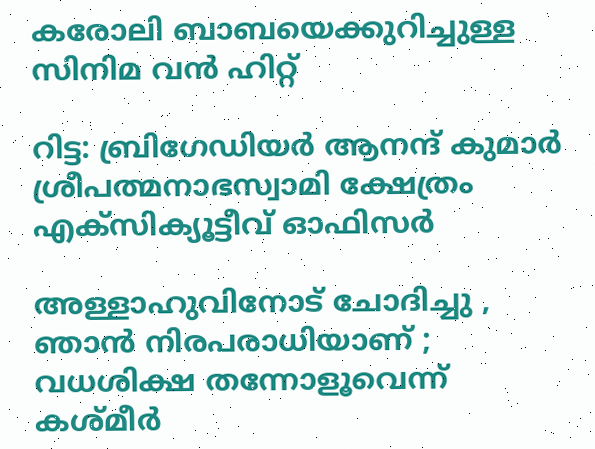കരോലി ബാബയെക്കുറിച്ചുള്ള സിനിമ വന്‍ ഹിറ്റ്

റിട്ട: ബ്രിഗേഡിയര്‍ ആനന്ദ് കുമാര്‍ ശ്രീപത്മനാഭസ്വാമി ക്ഷേത്രം എക്സിക്യൂട്ടീവ് ഓഫിസര്‍

അള്ളാഹുവിനോട് ചോദിച്ചു , ഞാൻ നിരപരാധിയാണ് ; വധശിക്ഷ തന്നോളൂവെന്ന് കശ്മീർ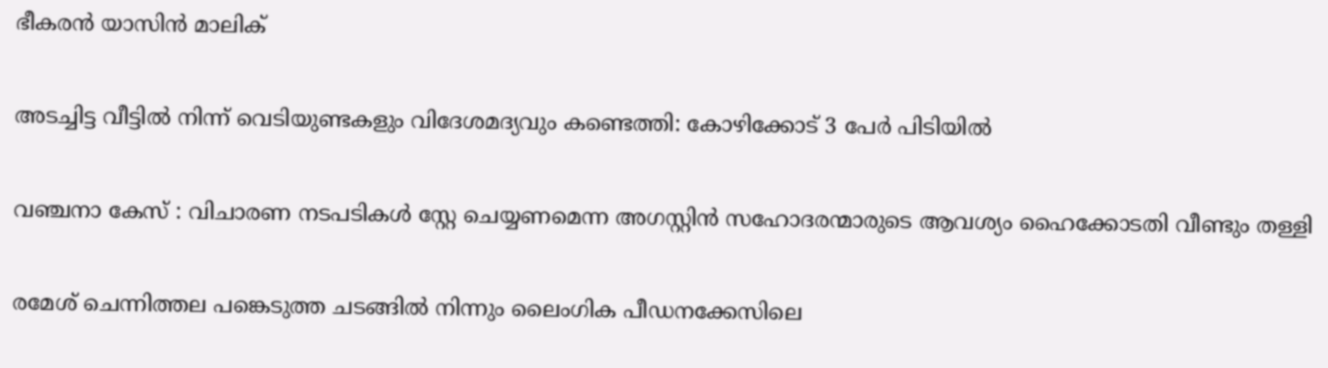ഭീകരൻ യാസിൻ മാലിക്

അടച്ചിട്ട വീട്ടില്‍ നിന്ന് വെടിയുണ്ടകളും വിദേശമദ്യവും കണ്ടെത്തി: കോഴിക്കോട് 3 പേര്‍ പിടിയില്‍

വഞ്ചനാ കേസ് : വിചാരണ നടപടികള്‍ സ്റ്റേ ചെയ്യണമെന്ന അഗസ്റ്റിന്‍ സഹോദരന്മാരുടെ ആവശ്യം ഹൈക്കോടതി വീണ്ടും തള്ളി

രമേശ് ചെന്നിത്തല പങ്കെടുത്ത ചടങ്ങില്‍ നിന്നും ലൈംഗിക പീഡനക്കേസിലെ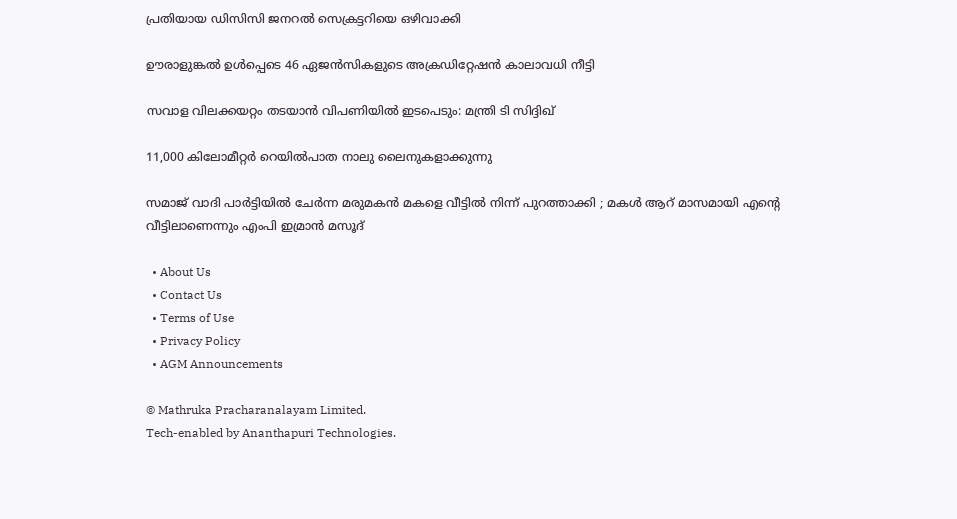പ്രതിയായ ഡിസിസി ജനറല്‍ സെക്രട്ടറിയെ ഒഴിവാക്കി

ഊരാളുങ്കല്‍ ഉള്‍പ്പെടെ 46 ഏജന്‍സികളുടെ അക്രഡിറ്റേഷന്‍ കാലാവധി നീട്ടി

സവാള വിലക്കയറ്റം തടയാന്‍ വിപണിയില്‍ ഇടപെടും: മന്ത്രി ടി സിദ്ദിഖ്

11,000 കിലോമീറ്റര്‍ റെയില്‍പാത നാലു ലൈനുകളാക്കുന്നു

സമാജ് വാദി പാർട്ടിയിൽ ചേർന്ന മരുമകൻ മകളെ വീട്ടിൽ നിന്ന് പുറത്താക്കി ; മകൾ ആറ് മാസമായി എന്റെ വീട്ടിലാണെന്നും എംപി ഇമ്രാൻ മസൂദ്

  • About Us
  • Contact Us
  • Terms of Use
  • Privacy Policy
  • AGM Announcements

© Mathruka Pracharanalayam Limited.
Tech-enabled by Ananthapuri Technologies.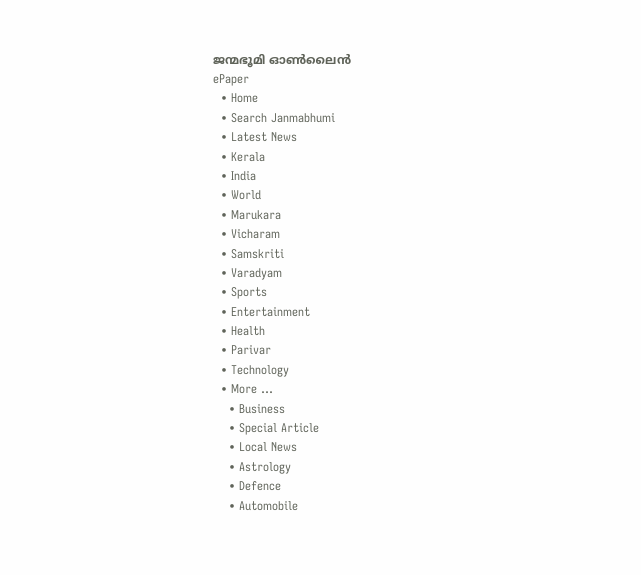ജന്മഭൂമി ഓണ്‍ലൈന്‍
ePaper
  • Home
  • Search Janmabhumi
  • Latest News
  • Kerala
  • India
  • World
  • Marukara
  • Vicharam
  • Samskriti
  • Varadyam
  • Sports
  • Entertainment
  • Health
  • Parivar
  • Technology
  • More …
    • Business
    • Special Article
    • Local News
    • Astrology
    • Defence
    • Automobile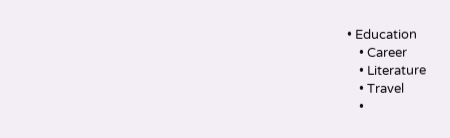• Education
    • Career
    • Literature
    • Travel
    •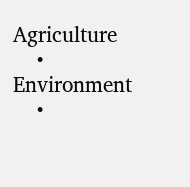Agriculture
    • Environment
    •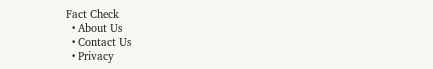Fact Check
  • About Us
  • Contact Us
  • Privacy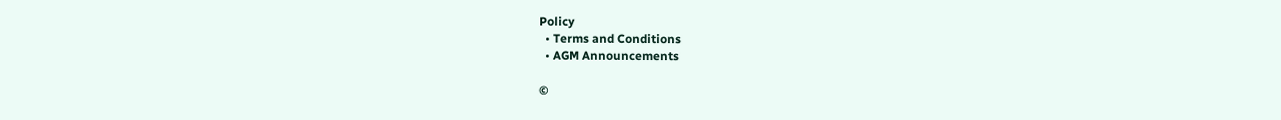Policy
  • Terms and Conditions
  • AGM Announcements

©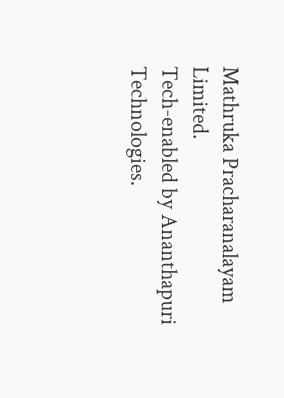Mathruka Pracharanalayam Limited.
Tech-enabled by Ananthapuri Technologies.